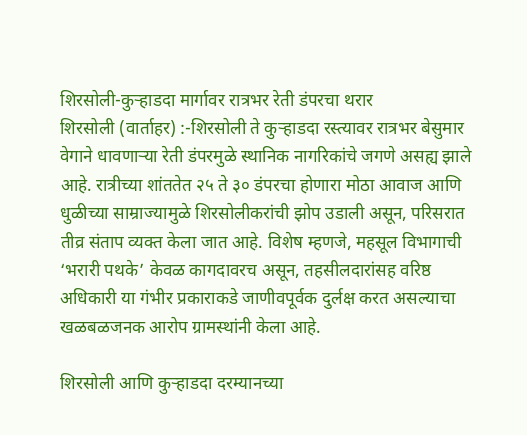शिरसोली-कुऱ्हाडदा मार्गावर रात्रभर रेती डंपरचा थरार
शिरसोली (वार्ताहर) :-शिरसोली ते कुऱ्हाडदा रस्त्यावर रात्रभर बेसुमार वेगाने धावणाऱ्या रेती डंपरमुळे स्थानिक नागरिकांचे जगणे असह्य झाले आहे. रात्रीच्या शांततेत २५ ते ३० डंपरचा होणारा मोठा आवाज आणि धुळीच्या साम्राज्यामुळे शिरसोलीकरांची झोप उडाली असून, परिसरात तीव्र संताप व्यक्त केला जात आहे. विशेष म्हणजे, महसूल विभागाची ‘भरारी पथके’ केवळ कागदावरच असून, तहसीलदारांसह वरिष्ठ अधिकारी या गंभीर प्रकाराकडे जाणीवपूर्वक दुर्लक्ष करत असल्याचा खळबळजनक आरोप ग्रामस्थांनी केला आहे.

शिरसोली आणि कुऱ्हाडदा दरम्यानच्या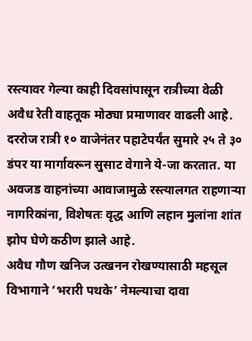रस्त्यावर गेल्या काही दिवसांपासून रात्रीच्या वेळी अवैध रेती वाहतूक मोठ्या प्रमाणावर वाढली आहे. दररोज रात्री १० वाजेनंतर पहाटेपर्यंत सुमारे २५ ते ३० डंपर या मार्गावरून सुसाट वेगाने ये-जा करतात. या अवजड वाहनांच्या आवाजामुळे रस्त्यालगत राहणाऱ्या नागरिकांना, विशेषतः वृद्ध आणि लहान मुलांना शांत झोप घेणे कठीण झाले आहे.
अवैध गौण खनिज उत्खनन रोखण्यासाठी महसूल विभागाने ‘भरारी पथके’ नेमल्याचा दावा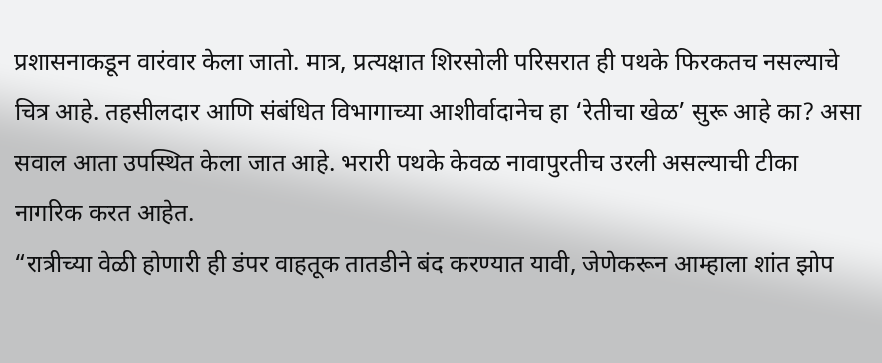प्रशासनाकडून वारंवार केला जातो. मात्र, प्रत्यक्षात शिरसोली परिसरात ही पथके फिरकतच नसल्याचे चित्र आहे. तहसीलदार आणि संबंधित विभागाच्या आशीर्वादानेच हा ‘रेतीचा खेळ’ सुरू आहे का? असा सवाल आता उपस्थित केला जात आहे. भरारी पथके केवळ नावापुरतीच उरली असल्याची टीका नागरिक करत आहेत.
“रात्रीच्या वेळी होणारी ही डंपर वाहतूक तातडीने बंद करण्यात यावी, जेणेकरून आम्हाला शांत झोप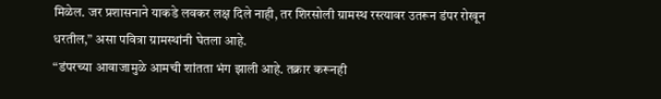मिळेल. जर प्रशासनाने याकडे लवकर लक्ष दिले नाही, तर शिरसोली ग्रामस्थ रस्त्यावर उतरून डंपर रोखून धरतील,” असा पवित्रा ग्रामस्थांनी घेतला आहे.
“डंपरच्या आवाजामुळे आमची शांतता भंग झाली आहे. तक्रार करूनही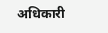अधिकारी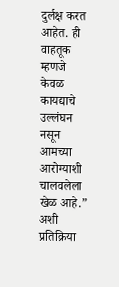दुर्लक्ष करत आहेत. ही वाहतूक म्हणजे केवळ कायद्याचे उल्लंघन नसून आमच्या आरोग्याशी चालवलेला खेळ आहे.” अशी प्रतिक्रिया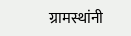ग्रामस्थांनी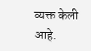व्यक्त केली आहे.